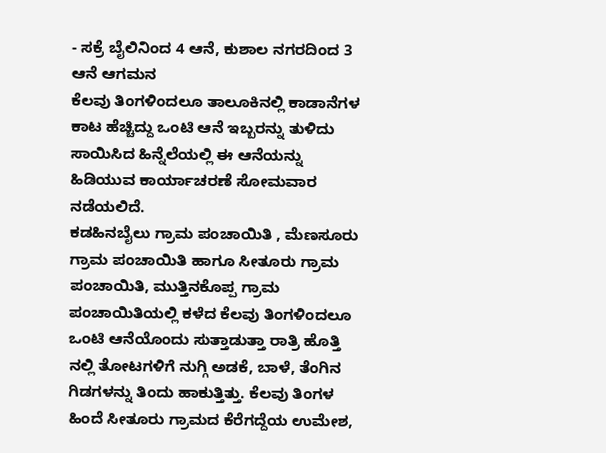- ಸಕ್ರೆ ಬೈಲಿನಿಂದ 4 ಆನೆ, ಕುಶಾಲ ನಗರದಿಂದ 3 ಆನೆ ಆಗಮನ
ಕೆಲವು ತಿಂಗಳಿಂದಲೂ ತಾಲೂಕಿನಲ್ಲಿ ಕಾಡಾನೆಗಳ ಕಾಟ ಹೆಚ್ಚಿದ್ದು ಒಂಟಿ ಆನೆ ಇಬ್ಬರನ್ನು ತುಳಿದು ಸಾಯಿಸಿದ ಹಿನ್ನೆಲೆಯಲ್ಲಿ ಈ ಆನೆಯನ್ನು ಹಿಡಿಯುವ ಕಾರ್ಯಾಚರಣೆ ಸೋಮವಾರ ನಡೆಯಲಿದೆ.
ಕಡಹಿನಬೈಲು ಗ್ರಾಮ ಪಂಚಾಯಿತಿ , ಮೆಣಸೂರು ಗ್ರಾಮ ಪಂಚಾಯಿತಿ ಹಾಗೂ ಸೀತೂರು ಗ್ರಾಮ ಪಂಚಾಯಿತಿ, ಮುತ್ತಿನಕೊಪ್ಪ ಗ್ರಾಮ ಪಂಚಾಯಿತಿಯಲ್ಲಿ ಕಳೆದ ಕೆಲವು ತಿಂಗಳಿಂದಲೂ ಒಂಟಿ ಆನೆಯೊಂದು ಸುತ್ತಾಡುತ್ತಾ ರಾತ್ರಿ ಹೊತ್ತಿ ನಲ್ಲಿ ತೋಟಗಳಿಗೆ ನುಗ್ಗಿ ಅಡಕೆ, ಬಾಳೆ, ತೆಂಗಿನ ಗಿಡಗಳನ್ನು ತಿಂದು ಹಾಕುತ್ತಿತ್ತು. ಕೆಲವು ತಿಂಗಳ ಹಿಂದೆ ಸೀತೂರು ಗ್ರಾಮದ ಕೆರೆಗದ್ದೆಯ ಉಮೇಶ,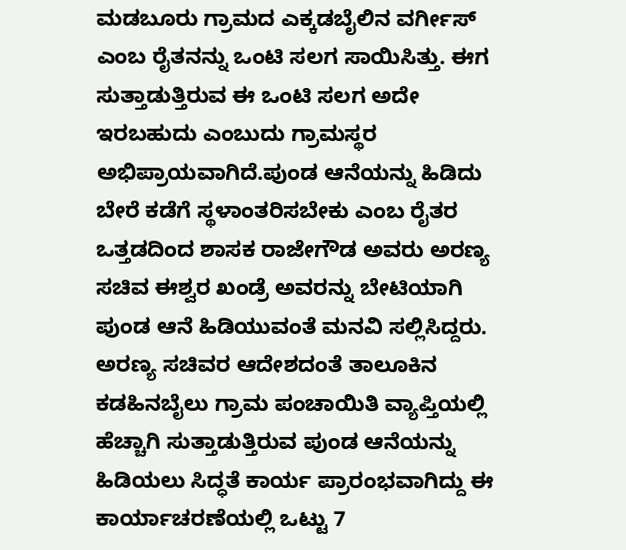ಮಡಬೂರು ಗ್ರಾಮದ ಎಕ್ಕಡಬೈಲಿನ ವರ್ಗೀಸ್ ಎಂಬ ರೈತನನ್ನು ಒಂಟಿ ಸಲಗ ಸಾಯಿಸಿತ್ತು. ಈಗ ಸುತ್ತಾಡುತ್ತಿರುವ ಈ ಒಂಟಿ ಸಲಗ ಅದೇ ಇರಬಹುದು ಎಂಬುದು ಗ್ರಾಮಸ್ಥರ ಅಭಿಪ್ರಾಯವಾಗಿದೆ.ಪುಂಡ ಆನೆಯನ್ನು ಹಿಡಿದು ಬೇರೆ ಕಡೆಗೆ ಸ್ಥಳಾಂತರಿಸಬೇಕು ಎಂಬ ರೈತರ ಒತ್ತಡದಿಂದ ಶಾಸಕ ರಾಜೇಗೌಡ ಅವರು ಅರಣ್ಯ ಸಚಿವ ಈಶ್ವರ ಖಂಡ್ರೆ ಅವರನ್ನು ಬೇಟಿಯಾಗಿ ಪುಂಡ ಆನೆ ಹಿಡಿಯುವಂತೆ ಮನವಿ ಸಲ್ಲಿಸಿದ್ದರು. ಅರಣ್ಯ ಸಚಿವರ ಆದೇಶದಂತೆ ತಾಲೂಕಿನ ಕಡಹಿನಬೈಲು ಗ್ರಾಮ ಪಂಚಾಯಿತಿ ವ್ಯಾಪ್ತಿಯಲ್ಲಿ ಹೆಚ್ಚಾಗಿ ಸುತ್ತಾಡುತ್ತಿರುವ ಪುಂಡ ಆನೆಯನ್ನು ಹಿಡಿಯಲು ಸಿದ್ಧತೆ ಕಾರ್ಯ ಪ್ರಾರಂಭವಾಗಿದ್ದು ಈ ಕಾರ್ಯಾಚರಣೆಯಲ್ಲಿ ಒಟ್ಟು 7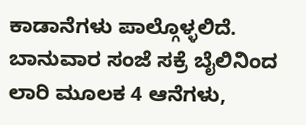ಕಾಡಾನೆಗಳು ಪಾಲ್ಗೊಳ್ಳಲಿದೆ. ಬಾನುವಾರ ಸಂಜೆ ಸಕ್ರೆ ಬೈಲಿನಿಂದ ಲಾರಿ ಮೂಲಕ 4 ಆನೆಗಳು,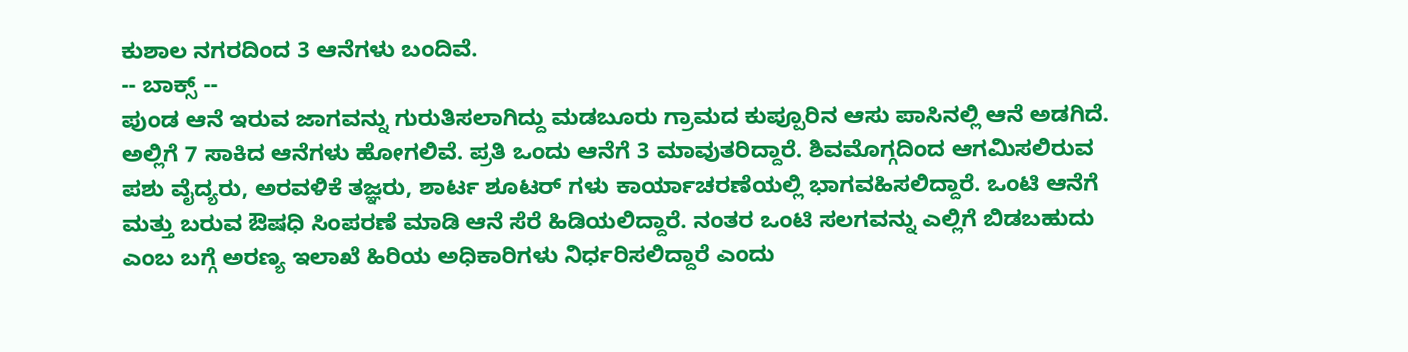ಕುಶಾಲ ನಗರದಿಂದ 3 ಆನೆಗಳು ಬಂದಿವೆ.
-- ಬಾಕ್ಸ್ --
ಪುಂಡ ಆನೆ ಇರುವ ಜಾಗವನ್ನು ಗುರುತಿಸಲಾಗಿದ್ದು ಮಡಬೂರು ಗ್ರಾಮದ ಕುಪ್ಪೂರಿನ ಆಸು ಪಾಸಿನಲ್ಲಿ ಆನೆ ಅಡಗಿದೆ. ಅಲ್ಲಿಗೆ 7 ಸಾಕಿದ ಆನೆಗಳು ಹೋಗಲಿವೆ. ಪ್ರತಿ ಒಂದು ಆನೆಗೆ 3 ಮಾವುತರಿದ್ದಾರೆ. ಶಿವಮೊಗ್ಗದಿಂದ ಆಗಮಿಸಲಿರುವ ಪಶು ವೈದ್ಯರು, ಅರವಳಿಕೆ ತಜ್ಞರು, ಶಾರ್ಟ ಶೂಟರ್ ಗಳು ಕಾರ್ಯಾಚರಣೆಯಲ್ಲಿ ಭಾಗವಹಿಸಲಿದ್ದಾರೆ. ಒಂಟಿ ಆನೆಗೆ ಮತ್ತು ಬರುವ ಔಷಧಿ ಸಿಂಪರಣೆ ಮಾಡಿ ಆನೆ ಸೆರೆ ಹಿಡಿಯಲಿದ್ದಾರೆ. ನಂತರ ಒಂಟಿ ಸಲಗವನ್ನು ಎಲ್ಲಿಗೆ ಬಿಡಬಹುದು ಎಂಬ ಬಗ್ಗೆ ಅರಣ್ಯ ಇಲಾಖೆ ಹಿರಿಯ ಅಧಿಕಾರಿಗಳು ನಿರ್ಧರಿಸಲಿದ್ದಾರೆ ಎಂದು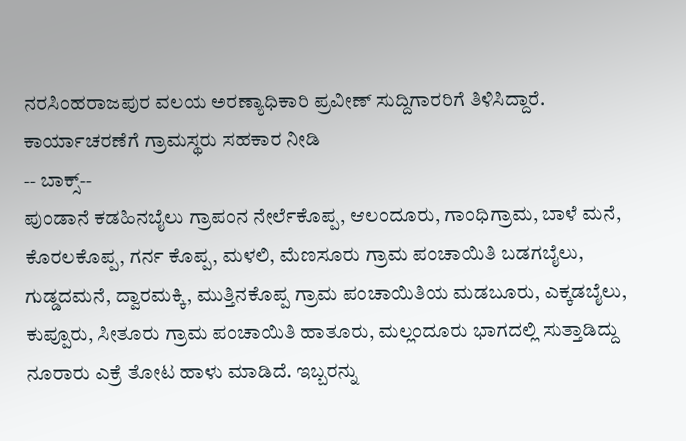ನರಸಿಂಹರಾಜಪುರ ವಲಯ ಅರಣ್ಯಾಧಿಕಾರಿ ಪ್ರವೀಣ್ ಸುದ್ದಿಗಾರರಿಗೆ ತಿಳಿಸಿದ್ದಾರೆ.
ಕಾರ್ಯಾಚರಣೆಗೆ ಗ್ರಾಮಸ್ಥರು ಸಹಕಾರ ನೀಡಿ
-- ಬಾಕ್ಸ್--
ಪುಂಡಾನೆ ಕಡಹಿನಬೈಲು ಗ್ರಾಪಂನ ನೇರ್ಲೆಕೊಪ್ಪ, ಆಲಂದೂರು, ಗಾಂಧಿಗ್ರಾಮ, ಬಾಳೆ ಮನೆ, ಕೊರಲಕೊಪ್ಪ, ಗರ್ನ ಕೊಪ್ಪ, ಮಳಲಿ, ಮೆಣಸೂರು ಗ್ರಾಮ ಪಂಚಾಯಿತಿ ಬಡಗಬೈಲು, ಗುಡ್ಡದಮನೆ, ದ್ವಾರಮಕ್ಕಿ, ಮುತ್ತಿನಕೊಪ್ಪ ಗ್ರಾಮ ಪಂಚಾಯಿತಿಯ ಮಡಬೂರು, ಎಕ್ಕಡಬೈಲು, ಕುಪ್ಪೂರು, ಸೀತೂರು ಗ್ರಾಮ ಪಂಚಾಯಿತಿ ಹಾತೂರು, ಮಲ್ಲಂದೂರು ಭಾಗದಲ್ಲಿ ಸುತ್ತಾಡಿದ್ದು ನೂರಾರು ಎಕ್ರೆ ತೋಟ ಹಾಳು ಮಾಡಿದೆ. ಇಬ್ಬರನ್ನು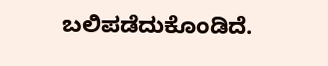ಬಲಿಪಡೆದುಕೊಂಡಿದೆ.